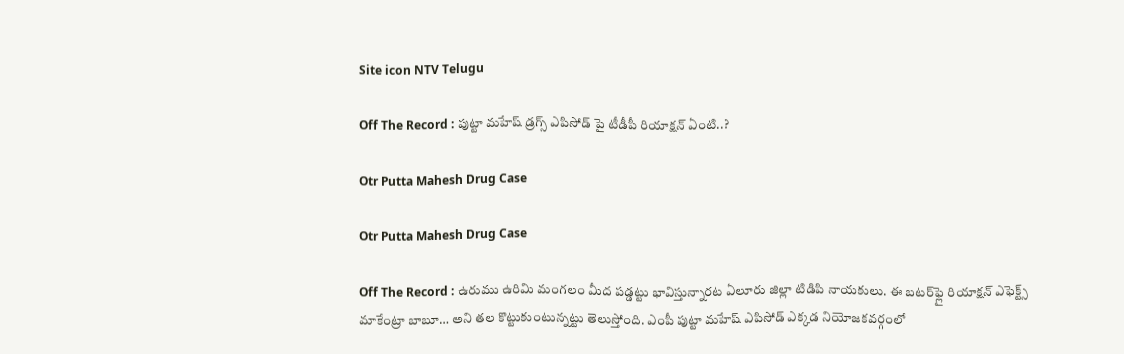Site icon NTV Telugu

Off The Record : పుట్టా మహేష్ డ్రగ్స్ ఎపిసోడ్ పై టీడీపీ రియాక్షన్‌ ఏంటి..?

Otr Putta Mahesh Drug Case

Otr Putta Mahesh Drug Case

Off The Record : ఉరుము ఉరిమి మంగలం మీద పడ్డట్టు భావిస్తున్నారట ఏలూరు జిల్లా టిడిపి నాయకులు. ఈ బటర్‌ఫ్లై రియాక్షన్‌ ఎఫెక్ట్స్‌ మాకేంట్రా బాబూ… అని తల కొట్టుకుంటున్నట్టు తెలుస్తోంది. ఎంపీ పుట్టా మహేష్‌ ఎపిసోడ్‌ ఎక్కడ నియోజకవర్గంలో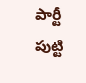పార్టీ పుట్టి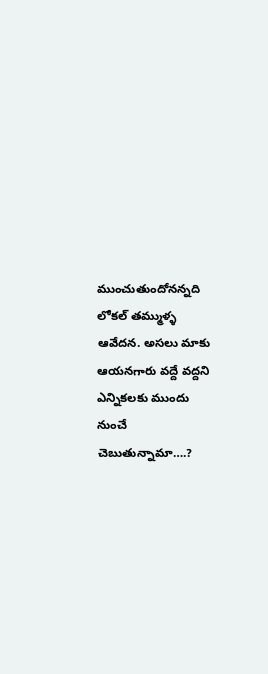ముంచుతుందోనన్నది లోకల్‌ తమ్ముళ్ళ ఆవేదన. అసలు మాకు ఆయనగారు వద్దే వద్దని ఎన్నికలకు ముందు నుంచే చెబుతున్నామా….?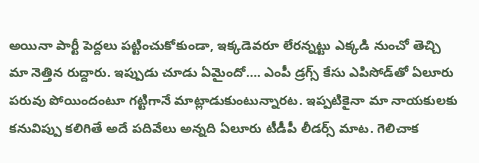అయినా పార్టీ పెద్దలు పట్టించుకోకుండా, ఇక్కడెవరూ లేరన్నట్టు ఎక్కడి నుంచో తెచ్చి మా నెత్తిన రుద్దారు. ఇప్పుడు చూడు ఏమైందో…. ఎంపీ డ్రగ్స్‌ కేసు ఎపిసోడ్‌తో ఏలూరు పరువు పోయిందంటూ గట్టిగానే మాట్లాడుకుంటున్నారట. ఇప్పటికైనా మా నాయకులకు కనువిప్పు కలిగితే అదే పదివేలు అన్నది ఏలూరు టీడీపీ లీడర్స్‌ మాట. గెలిచాక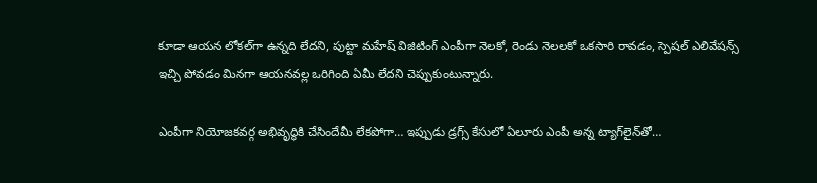కూడా ఆయన లోకల్‌గా ఉన్నది లేదని, పుట్టా మహేష్‌ విజిటింగ్‌ ఎంపీగా నెలకో, రెండు నెలలకో ఒకసారి రావడం, స్పెషల్ ఎలివేషన్స్‌ ఇచ్చి పోవడం మినగా ఆయనవల్ల ఒరిగింది ఏమీ లేదని చెప్పుకుంటున్నారు.

ఎంపీగా నియోజకవర్గ అభివృద్ధికి చేసిందేమీ లేకపోగా… ఇప్పుడు డ్రగ్స్‌ కేసులో ఏలూరు ఎంపీ అన్న ట్యాగ్‌లైన్‌తో…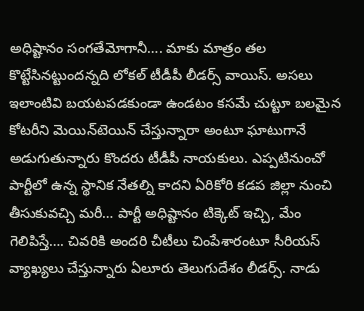అధిష్టానం సంగతేమోగానీ…. మాకు మాత్రం తల కొట్టేసినట్టుందన్నది లోకల్‌ టీడీపీ లీడర్స్‌ వాయిస్‌. అసలు ఇలాంటివి బయటపడకుండా ఉండటం కసమే చుట్టూ బలమైన కోటరీని మెయిన్‌టెయిన్‌ చేస్తున్నారా అంటూ ఘాటుగానే అడుగుతున్నారు కొందరు టీడీపీ నాయకులు. ఎప్పటినుంచో పార్టీలో ఉన్న స్థానిక నేతల్ని కాదని ఏరికోరి కడప జిల్లా నుంచి తీసుకువచ్చి మరీ… పార్టీ అధిష్టానం టిక్కెట్‌ ఇచ్చి, మేం గెలిపిస్తే…. చివరికి అందరి చీటీలు చింపేశారంటూ సీరియస్‌ వ్యాఖ్యలు చేస్తున్నారు ఏలూరు తెలుగుదేశం లీడర్స్‌. నాడు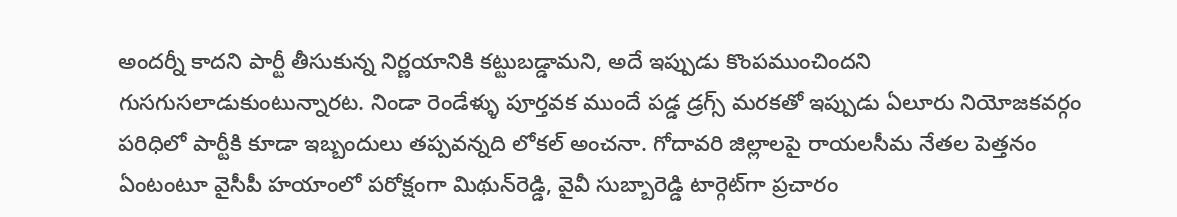అందర్నీ కాదని పార్టీ తీసుకున్న నిర్ణయానికి కట్టుబడ్డామని, అదే ఇప్పుడు కొంపముంచిందని గుసగుసలాడుకుంటున్నారట. నిండా రెండేళ్ళు పూర్తవక ముందే పడ్డ డ్రగ్స్‌ మరకతో ఇప్పుడు ఏలూరు నియోజకవర్గం పరిధిలో పార్టీకి కూడా ఇబ్బందులు తప్పవన్నది లోకల్‌ అంచనా. గోదావరి జిల్లాలపై రాయలసీమ నేతల పెత్తనం ఏంటంటూ వైసీపీ హయాంలో పరోక్షంగా మిథున్‌రెడ్డి, వైవీ సుబ్బారెడ్డి టార్గెట్‌గా ప్రచారం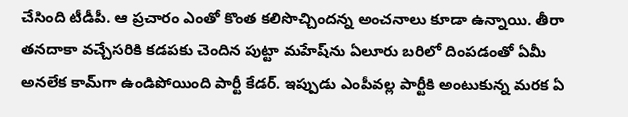చేసింది టీడీపీ. ఆ ప్రచారం ఎంతో కొంత కలిసొచ్చిందన్న అంచనాలు కూడా ఉన్నాయి. తీరా తనదాకా వచ్చేసరికి కడపకు చెందిన పుట్టా మహేష్‌ను ఏలూరు బరిలో దింపడంతో ఏమీ అనలేక కామ్‌గా ఉండిపోయింది పార్టీ కేడర్‌. ఇప్పుడు ఎంపీవల్ల పార్టీకి అంటుకున్న మరక ఏ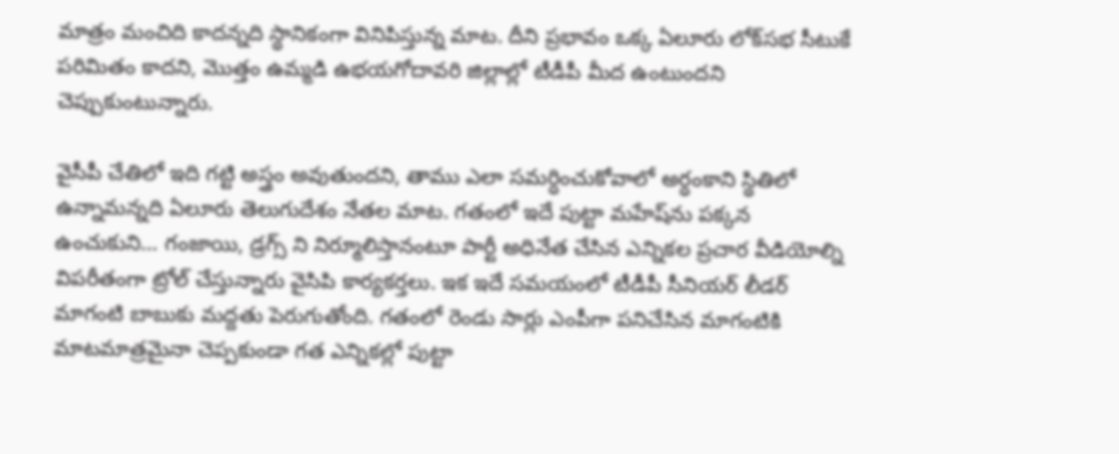మాత్రం మంచిది కాదన్నది స్థానికంగా వినిపిస్తున్న మాట. దీని ప్రభావం ఒక్క ఏలూరు లోక్‌సభ సీటుకే పరిమితం కాదని, మొత్తం ఉమ్మడి ఉభయగోదావరి జిల్లాల్లో టీడీపీ మీద ఉంటుందని చెప్పుకుంటున్నారు.

వైసీపీ చేతిలో ఇది గట్టి అస్త్రం అవుతుందని, తాము ఎలా సమర్ధించుకోవాలో అర్ధంకాని స్థితిలో ఉన్నామన్నది ఏలూరు తెలుగుదేశం నేతల మాట. గతంలో ఇదే పుట్టా మహేష్‌ను పక్కన ఉంచుకుని… గంజాయి, డ్రగ్స్ ని నిర్మూలిస్తానంటూ పార్టీ అధినేత చేసిన ఎన్నికల ప్రచార వీడియోల్ని విపరీతంగా ట్రోల్ చేస్తున్నారు వైసిపి కార్యకర్తలు. ఇక ఇదే సమయంలో టీడీపీ సీనియర్ లీడర్ మాగంటి బాబుకు మద్దతు పెరుగుతోంది. గతంలో రెండు సార్లు ఎంపీగా పనిచేసిన మాగంటికి మాటమాత్రమైనా చెప్పకుండా గత ఎన్నికల్లో పుట్టా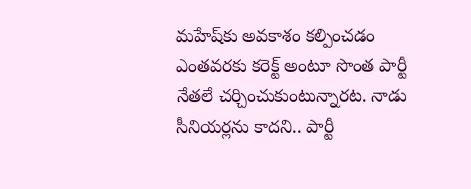మహేష్‌కు అవకాశం కల్పించడం ఎంతవరకు కరెక్ట్ అంటూ సొంత పార్టీ నేతలే చర్చించుకుంటున్నారట. నాడు సీనియర్లను కాదని.. పార్టీ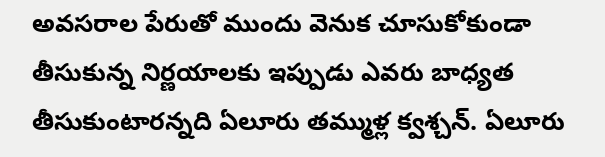అవసరాల పేరుతో ముందు వెనుక చూసుకోకుండా తీసుకున్న నిర్ణయాలకు ఇప్పుడు ఎవరు బాధ్యత తీసుకుంటారన్నది ఏలూరు తమ్ముళ్ల క్వశ్చన్‌. ఏలూరు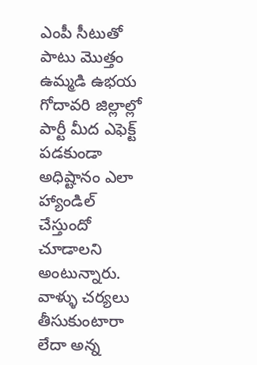ఎంపీ సీటుతో పాటు మొత్తం ఉమ్మడి ఉభయ గోదావరి జిల్లాల్లో పార్టీ మీద ఎఫెక్ట్‌ పడకుండా అధిష్టానం ఎలా హ్యాండిల్‌ చేస్తుందో చూడాలని అంటున్నారు. వాళ్ళు చర్యలు తీసుకుంటారా లేదా అన్న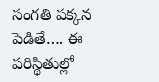సంగతి పక్కన పెడితే…. ఈ పరిస్థితుల్లో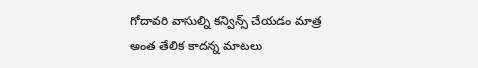గోదావరి వాసుల్ని కన్విన్స్‌ చేయడం మాత్ర అంత తేలిక కాదన్న మాటలు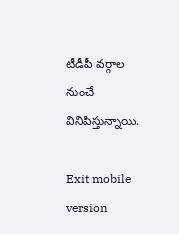టీడీపీ వర్గాల నుంచే వినిపిస్తున్నాయి.

Exit mobile version